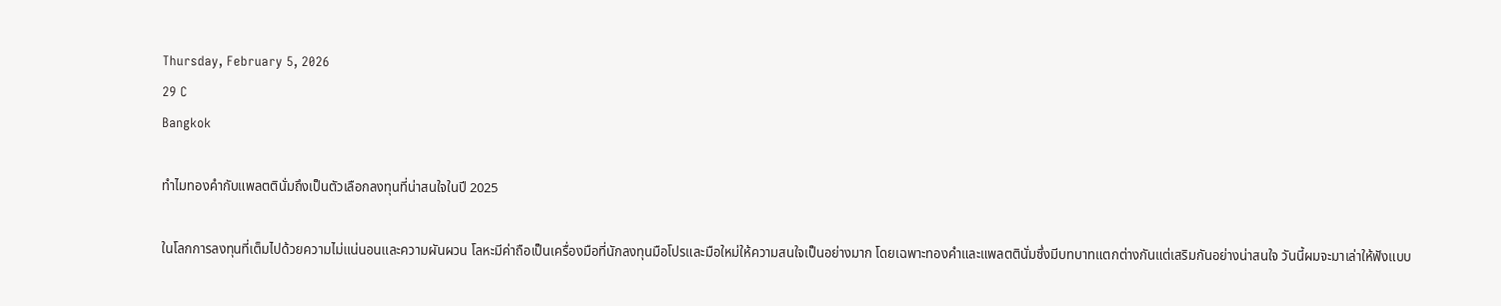Thursday, February 5, 2026
29 C
Bangkok

ทำไมทองคำกับแพลตตินั่มถึงเป็นตัวเลือกลงทุนที่น่าสนใจในปี 2025

ในโลกการลงทุนที่เต็มไปด้วยความไม่แน่นอนและความผันผวน โลหะมีค่าถือเป็นเครื่องมือที่นักลงทุนมือโปรและมือใหม่ให้ความสนใจเป็นอย่างมาก โดยเฉพาะทองคำและแพลตตินั่มซึ่งมีบทบาทแตกต่างกันแต่เสริมกันอย่างน่าสนใจ วันนี้ผมจะมาเล่าให้ฟังแบบ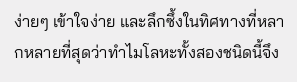ง่ายๆ เข้าใจง่าย และลึกซึ้งในทิศทางที่หลากหลายที่สุดว่าทำไมโลหะทั้งสองชนิดนี้จึง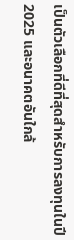เป็นตัวเลือกที่ดีที่สุดสำหรับการลงทุนในปี 2025 และอนาคตอันใกล้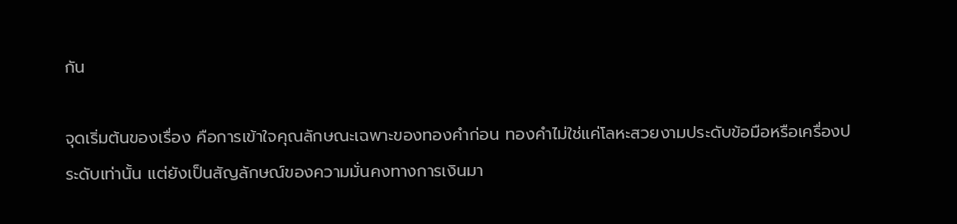กัน

จุดเริ่มต้นของเรื่อง คือการเข้าใจคุณลักษณะเฉพาะของทองคำก่อน ทองคำไม่ใช่แค่โลหะสวยงามประดับข้อมือหรือเครื่องประดับเท่านั้น แต่ยังเป็นสัญลักษณ์ของความมั่นคงทางการเงินมา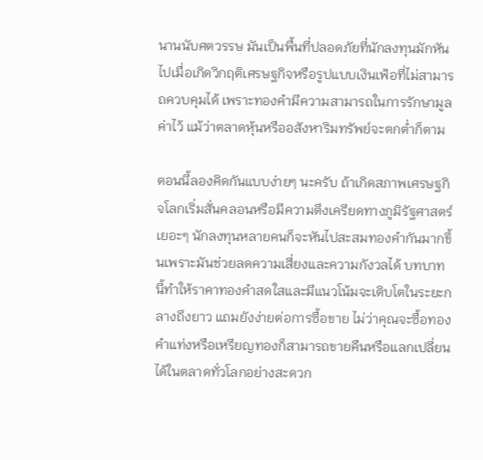นานนับศตวรรษ มันเป็นพื้นที่ปลอดภัยที่นักลงทุนมักหันไปเมื่อเกิดวิกฤติเศรษฐกิจหรือรูปแบบเงินเฟ้อที่ไม่สามารถควบคุมได้ เพราะทองคำมีความสามารถในการรักษามูลค่าไว้ แม้ว่าตลาดหุ้นหรืออสังหาริมทรัพย์จะตกต่ำก็ตาม

ตอนนี้ลองคิดกันแบบง่ายๆ นะครับ ถ้าเกิดสภาพเศรษฐกิจโลกเริ่มสั่นคลอนหรือมีความตึงเครียดทางภูมิรัฐศาสตร์เยอะๆ นักลงทุนหลายคนก็จะหันไปสะสมทองคำกันมากขึ้นเพราะมันช่วยลดความเสี่ยงและความกังวลได้ บทบาทนี้ทำให้ราคาทองคำสดใสและมีแนวโน้มจะเติบโตในระยะกลางถึงยาว แถมยังง่ายต่อการซื้อขาย ไม่ว่าคุณจะซื้อทองคำแท่งหรือเหรียญทองก็สามารถขายคืนหรือแลกเปลี่ยนได้ในตลาดทั่วโลกอย่างสะดวก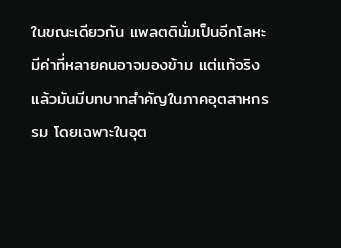ในขณะเดียวกัน แพลตตินั่มเป็นอีกโลหะมีค่าที่หลายคนอาจมองข้าม แต่แท้จริงแล้วมันมีบทบาทสำคัญในภาคอุตสาหกรรม โดยเฉพาะในอุต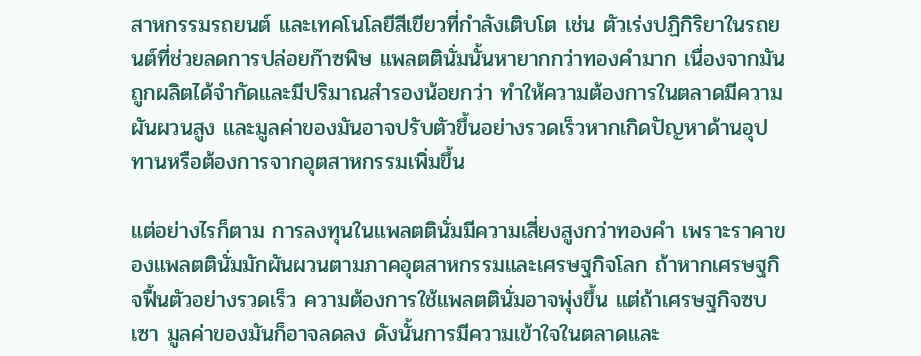สาหกรรมรถยนต์ และเทคโนโลยีสีเขียวที่กำลังเติบโต เช่น ตัวเร่งปฏิกิริยาในรถยนต์ที่ช่วยลดการปล่อยก๊าซพิษ แพลตตินั่มนั้นหายากกว่าทองคำมาก เนื่องจากมันถูกผลิตได้จำกัดและมีปริมาณสำรองน้อยกว่า ทำให้ความต้องการในตลาดมีความผันผวนสูง และมูลค่าของมันอาจปรับตัวขึ้นอย่างรวดเร็วหากเกิดปัญหาด้านอุปทานหรือต้องการจากอุตสาหกรรมเพิ่มขึ้น

แต่อย่างไรก็ตาม การลงทุนในแพลตตินั่มมีความเสี่ยงสูงกว่าทองคำ เพราะราคาของแพลตตินั่มมักผันผวนตามภาคอุตสาหกรรมและเศรษฐกิจโลก ถ้าหากเศรษฐกิจฟื้นตัวอย่างรวดเร็ว ความต้องการใช้แพลตตินั่มอาจพุ่งขึ้น แต่ถ้าเศรษฐกิจซบเซา มูลค่าของมันก็อาจลดลง ดังนั้นการมีความเข้าใจในตลาดและ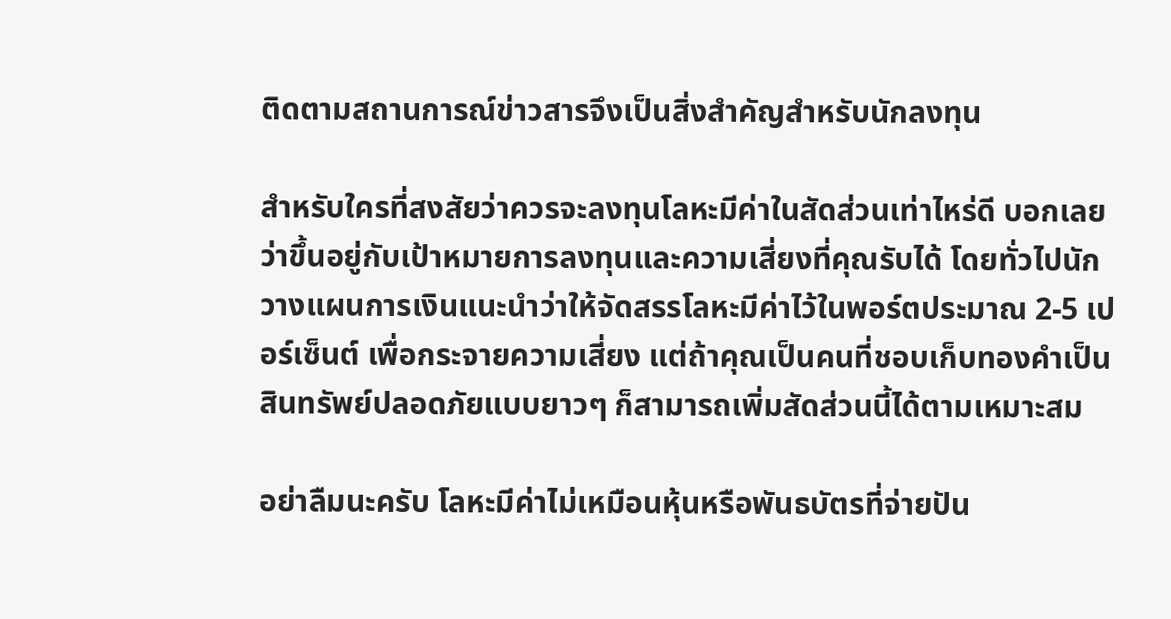ติดตามสถานการณ์ข่าวสารจึงเป็นสิ่งสำคัญสำหรับนักลงทุน

สำหรับใครที่สงสัยว่าควรจะลงทุนโลหะมีค่าในสัดส่วนเท่าไหร่ดี บอกเลยว่าขึ้นอยู่กับเป้าหมายการลงทุนและความเสี่ยงที่คุณรับได้ โดยทั่วไปนักวางแผนการเงินแนะนำว่าให้จัดสรรโลหะมีค่าไว้ในพอร์ตประมาณ 2-5 เปอร์เซ็นต์ เพื่อกระจายความเสี่ยง แต่ถ้าคุณเป็นคนที่ชอบเก็บทองคำเป็นสินทรัพย์ปลอดภัยแบบยาวๆ ก็สามารถเพิ่มสัดส่วนนี้ได้ตามเหมาะสม

อย่าลืมนะครับ โลหะมีค่าไม่เหมือนหุ้นหรือพันธบัตรที่จ่ายปัน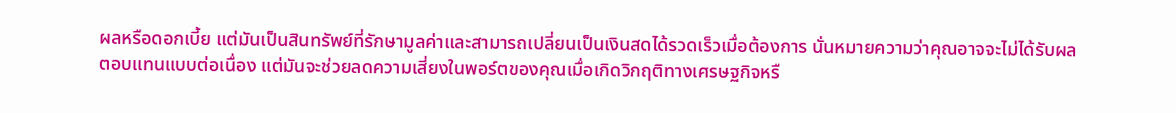ผลหรือดอกเบี้ย แต่มันเป็นสินทรัพย์ที่รักษามูลค่าและสามารถเปลี่ยนเป็นเงินสดได้รวดเร็วเมื่อต้องการ นั่นหมายความว่าคุณอาจจะไม่ได้รับผลตอบแทนแบบต่อเนื่อง แต่มันจะช่วยลดความเสี่ยงในพอร์ตของคุณเมื่อเกิดวิกฤติทางเศรษฐกิจหรื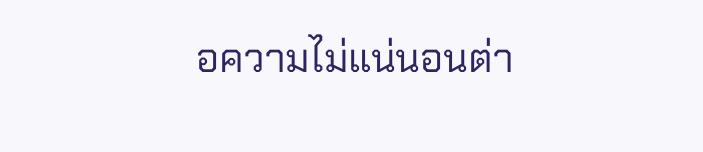อความไม่แน่นอนต่า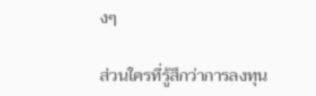งๆ

ส่วนใครที่รู้สึกว่าการลงทุน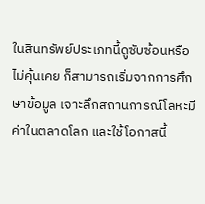ในสินทรัพย์ประเภทนี้ดูซับซ้อนหรือไม่คุ้นเคย ก็สามารถเริ่มจากการศึกษาข้อมูล เจาะลึกสถานการณ์โลหะมีค่าในตลาดโลก และใช้โอกาสนี้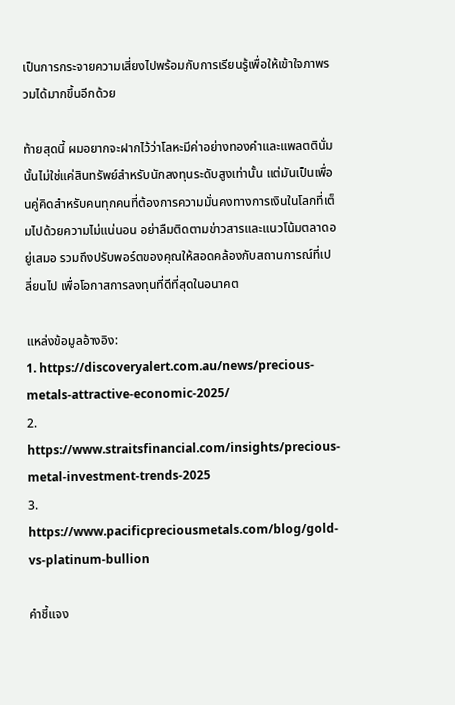เป็นการกระจายความเสี่ยงไปพร้อมกับการเรียนรู้เพื่อให้เข้าใจภาพรวมได้มากขึ้นอีกด้วย

ท้ายสุดนี้ ผมอยากจะฝากไว้ว่าโลหะมีค่าอย่างทองคำและแพลตตินั่มนั้นไม่ใช่แค่สินทรัพย์สำหรับนักลงทุนระดับสูงเท่านั้น แต่มันเป็นเพื่อนคู่คิดสำหรับคนทุกคนที่ต้องการความมั่นคงทางการเงินในโลกที่เต็มไปด้วยความไม่แน่นอน อย่าลืมติดตามข่าวสารและแนวโน้มตลาดอยู่เสมอ รวมถึงปรับพอร์ตของคุณให้สอดคล้องกับสถานการณ์ที่เปลี่ยนไป เพื่อโอกาสการลงทุนที่ดีที่สุดในอนาคต

แหล่งข้อมูลอ้างอิง:
1. https://discoveryalert.com.au/news/precious-metals-attractive-economic-2025/
2. https://www.straitsfinancial.com/insights/precious-metal-investment-trends-2025
3. https://www.pacificpreciousmetals.com/blog/gold-vs-platinum-bullion

คำชี้แจง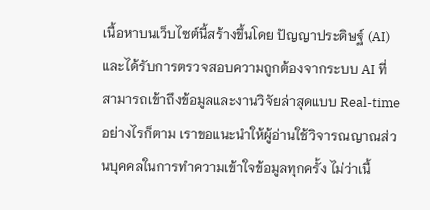เนื้อหาบนเว็บไซต์นี้สร้างขึ้นโดย ปัญญาประดิษฐ์ (AI) และได้รับการตรวจสอบความถูกต้องจากระบบ AI ที่สามารถเข้าถึงข้อมูลและงานวิจัยล่าสุดแบบ Real-time อย่างไรก็ตาม เราขอแนะนำให้ผู้อ่านใช้วิจารณญาณส่วนบุคคลในการทำความเข้าใจข้อมูลทุกครั้ง ไม่ว่าเนื้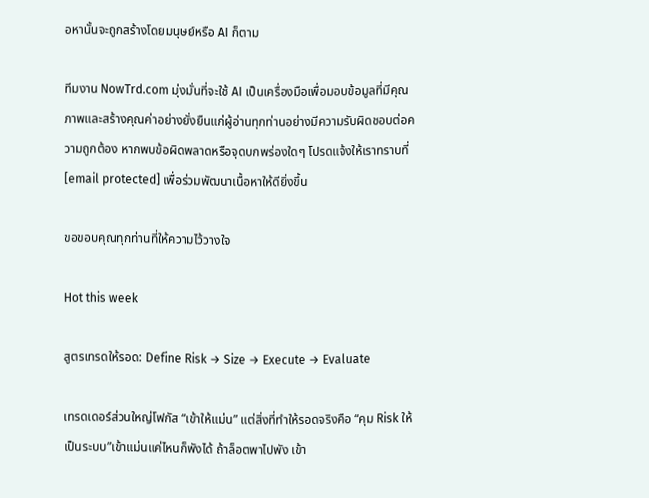อหานั้นจะถูกสร้างโดยมนุษย์หรือ AI ก็ตาม

ทีมงาน NowTrd.com มุ่งมั่นที่จะใช้ AI เป็นเครื่องมือเพื่อมอบข้อมูลที่มีคุณภาพและสร้างคุณค่าอย่างยั่งยืนแก่ผู้อ่านทุกท่านอย่างมีความรับผิดชอบต่อความถูกต้อง หากพบข้อผิดพลาดหรือจุดบกพร่องใดๆ โปรดแจ้งให้เราทราบที่ [email protected] เพื่อร่วมพัฒนาเนื้อหาให้ดียิ่งขึ้น

ขอขอบคุณทุกท่านที่ให้ความไว้วางใจ

Hot this week

สูตรเทรดให้รอด: Define Risk → Size → Execute → Evaluate

เทรดเดอร์ส่วนใหญ่โฟกัส “เข้าให้แม่น” แต่สิ่งที่ทำให้รอดจริงคือ “คุม Risk ให้เป็นระบบ”เข้าแม่นแค่ไหนก็พังได้ ถ้าล็อตพาไปพัง เข้า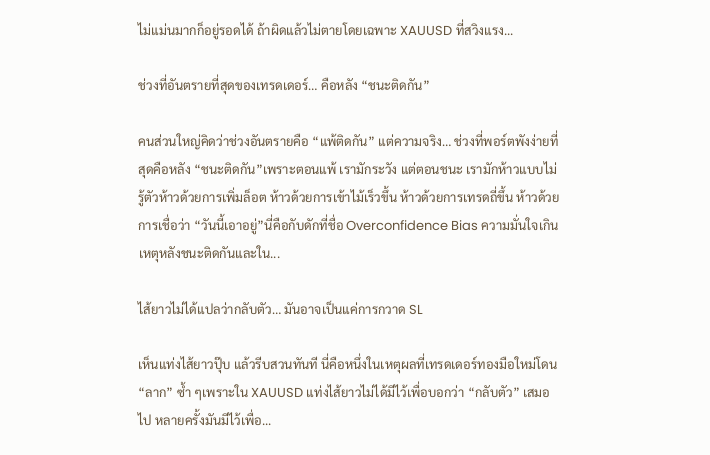ไม่แม่นมากก็อยู่รอดได้ ถ้าผิดแล้วไม่ตายโดยเฉพาะ XAUUSD ที่สวิงแรง...

ช่วงที่อันตรายที่สุดของเทรดเดอร์… คือหลัง “ชนะติดกัน”

คนส่วนใหญ่คิดว่าช่วงอันตรายคือ “แพ้ติดกัน” แต่ความจริง… ช่วงที่พอร์ตพังง่ายที่สุดคือหลัง “ชนะติดกัน”เพราะตอนแพ้ เรามักระวัง แต่ตอนชนะ เรามักห้าวแบบไม่รู้ตัวห้าวด้วยการเพิ่มล็อต ห้าวด้วยการเข้าไม้เร็วขึ้น ห้าวด้วยการเทรดถี่ขึ้น ห้าวด้วยการเชื่อว่า “วันนี้เอาอยู่”นี่คือกับดักที่ชื่อ Overconfidence Bias ความมั่นใจเกินเหตุหลังชนะติดกันและใน...

ไส้ยาวไม่ได้แปลว่ากลับตัว… มันอาจเป็นแค่การกวาด SL

เห็นแท่งไส้ยาวปุ๊บ แล้วรีบสวนทันที นี่คือหนึ่งในเหตุผลที่เทรดเดอร์ทองมือใหม่โดน “ลาก” ซ้ำ ๆเพราะใน XAUUSD แท่งไส้ยาวไม่ได้มีไว้เพื่อบอกว่า “กลับตัว” เสมอไป หลายครั้งมันมีไว้เพื่อ...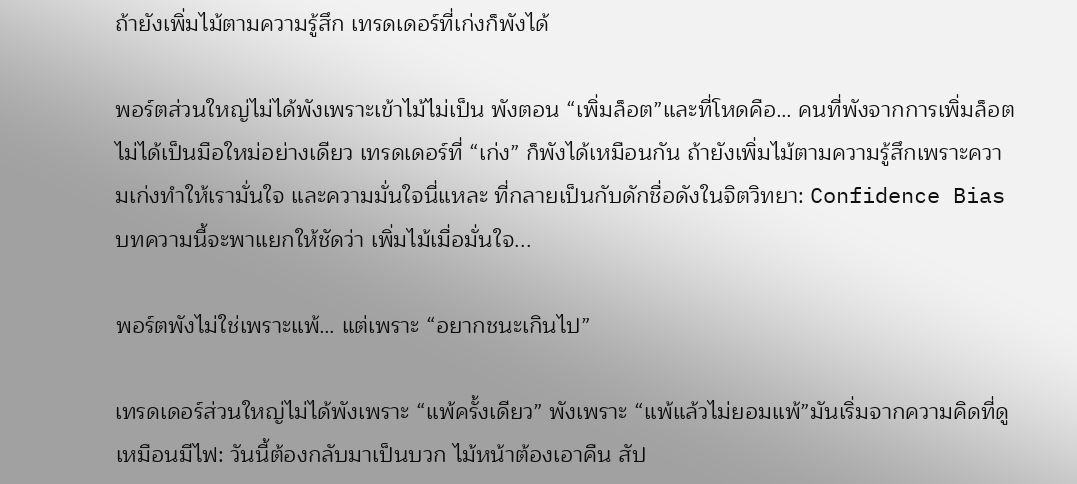ถ้ายังเพิ่มไม้ตามความรู้สึก เทรดเดอร์ที่เก่งก็พังได้

พอร์ตส่วนใหญ่ไม่ได้พังเพราะเข้าไม้ไม่เป็น พังตอน “เพิ่มล็อต”และที่โหดคือ… คนที่พังจากการเพิ่มล็อต ไม่ได้เป็นมือใหม่อย่างเดียว เทรดเดอร์ที่ “เก่ง” ก็พังได้เหมือนกัน ถ้ายังเพิ่มไม้ตามความรู้สึกเพราะความเก่งทำให้เรามั่นใจ และความมั่นใจนี่แหละ ที่กลายเป็นกับดักชื่อดังในจิตวิทยา: Confidence Biasบทความนี้จะพาแยกให้ชัดว่า เพิ่มไม้เมื่อมั่นใจ...

พอร์ตพังไม่ใช่เพราะแพ้… แต่เพราะ “อยากชนะเกินไป”

เทรดเดอร์ส่วนใหญ่ไม่ได้พังเพราะ “แพ้ครั้งเดียว” พังเพราะ “แพ้แล้วไม่ยอมแพ้”มันเริ่มจากความคิดที่ดูเหมือนมีไฟ: วันนี้ต้องกลับมาเป็นบวก ไม้หน้าต้องเอาคืน สัป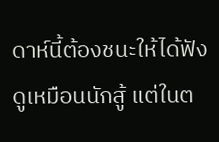ดาห์นี้ต้องชนะให้ได้ฟังดูเหมือนนักสู้ แต่ในต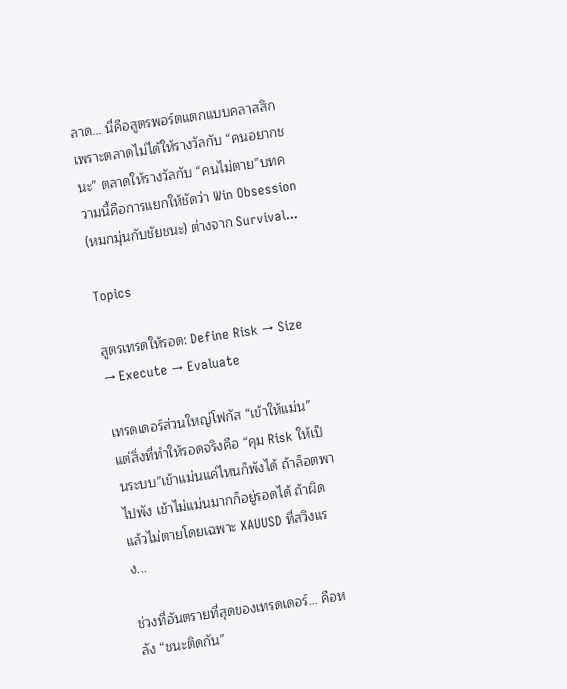ลาด… นี่คือสูตรพอร์ตแตกแบบคลาสสิก เพราะตลาดไม่ได้ให้รางวัลกับ “คนอยากชนะ” ตลาดให้รางวัลกับ “คนไม่ตาย”บทความนี้คือการแยกให้ชัดว่า Win Obsession (หมกมุ่นกับชัยชนะ) ต่างจาก Survival...

Topics

สูตรเทรดให้รอด: Define Risk → Size → Execute → Evaluate

เทรดเดอร์ส่วนใหญ่โฟกัส “เข้าให้แม่น” แต่สิ่งที่ทำให้รอดจริงคือ “คุม Risk ให้เป็นระบบ”เข้าแม่นแค่ไหนก็พังได้ ถ้าล็อตพาไปพัง เข้าไม่แม่นมากก็อยู่รอดได้ ถ้าผิดแล้วไม่ตายโดยเฉพาะ XAUUSD ที่สวิงแรง...

ช่วงที่อันตรายที่สุดของเทรดเดอร์… คือหลัง “ชนะติดกัน”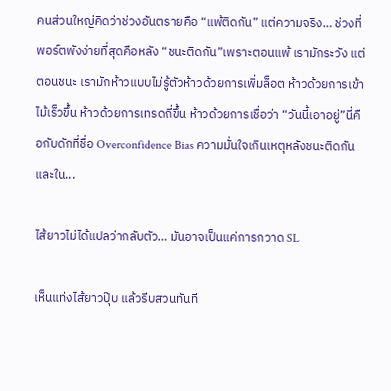คนส่วนใหญ่คิดว่าช่วงอันตรายคือ “แพ้ติดกัน” แต่ความจริง… ช่วงที่พอร์ตพังง่ายที่สุดคือหลัง “ชนะติดกัน”เพราะตอนแพ้ เรามักระวัง แต่ตอนชนะ เรามักห้าวแบบไม่รู้ตัวห้าวด้วยการเพิ่มล็อต ห้าวด้วยการเข้าไม้เร็วขึ้น ห้าวด้วยการเทรดถี่ขึ้น ห้าวด้วยการเชื่อว่า “วันนี้เอาอยู่”นี่คือกับดักที่ชื่อ Overconfidence Bias ความมั่นใจเกินเหตุหลังชนะติดกันและใน...

ไส้ยาวไม่ได้แปลว่ากลับตัว… มันอาจเป็นแค่การกวาด SL

เห็นแท่งไส้ยาวปุ๊บ แล้วรีบสวนทันที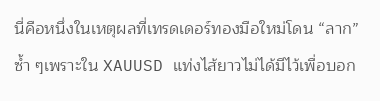นี่คือหนึ่งในเหตุผลที่เทรดเดอร์ทองมือใหม่โดน “ลาก” ซ้ำ ๆเพราะใน XAUUSD แท่งไส้ยาวไม่ได้มีไว้เพื่อบอก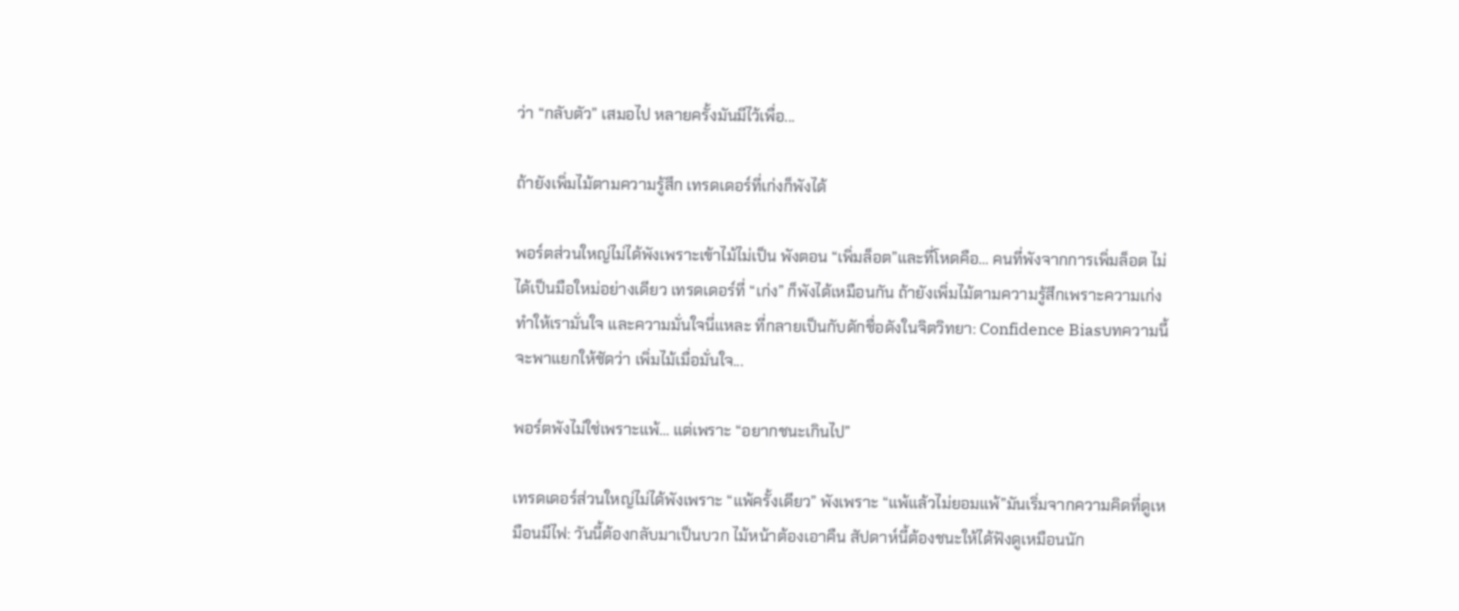ว่า “กลับตัว” เสมอไป หลายครั้งมันมีไว้เพื่อ...

ถ้ายังเพิ่มไม้ตามความรู้สึก เทรดเดอร์ที่เก่งก็พังได้

พอร์ตส่วนใหญ่ไม่ได้พังเพราะเข้าไม้ไม่เป็น พังตอน “เพิ่มล็อต”และที่โหดคือ… คนที่พังจากการเพิ่มล็อต ไม่ได้เป็นมือใหม่อย่างเดียว เทรดเดอร์ที่ “เก่ง” ก็พังได้เหมือนกัน ถ้ายังเพิ่มไม้ตามความรู้สึกเพราะความเก่งทำให้เรามั่นใจ และความมั่นใจนี่แหละ ที่กลายเป็นกับดักชื่อดังในจิตวิทยา: Confidence Biasบทความนี้จะพาแยกให้ชัดว่า เพิ่มไม้เมื่อมั่นใจ...

พอร์ตพังไม่ใช่เพราะแพ้… แต่เพราะ “อยากชนะเกินไป”

เทรดเดอร์ส่วนใหญ่ไม่ได้พังเพราะ “แพ้ครั้งเดียว” พังเพราะ “แพ้แล้วไม่ยอมแพ้”มันเริ่มจากความคิดที่ดูเหมือนมีไฟ: วันนี้ต้องกลับมาเป็นบวก ไม้หน้าต้องเอาคืน สัปดาห์นี้ต้องชนะให้ได้ฟังดูเหมือนนัก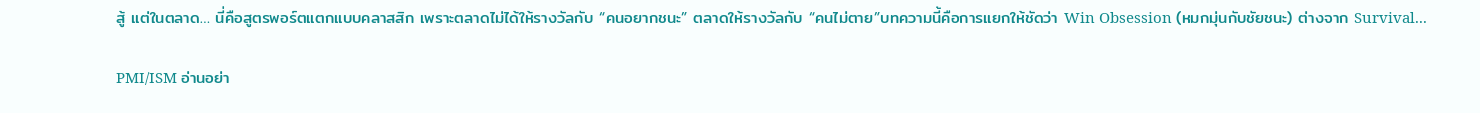สู้ แต่ในตลาด… นี่คือสูตรพอร์ตแตกแบบคลาสสิก เพราะตลาดไม่ได้ให้รางวัลกับ “คนอยากชนะ” ตลาดให้รางวัลกับ “คนไม่ตาย”บทความนี้คือการแยกให้ชัดว่า Win Obsession (หมกมุ่นกับชัยชนะ) ต่างจาก Survival...

PMI/ISM อ่านอย่า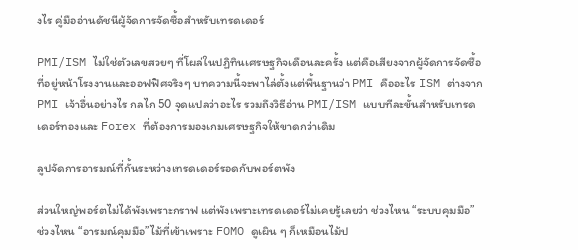งไร คู่มืออ่านดัชนีผู้จัดการจัดซื้อสำหรับเทรดเดอร์

PMI/ISM ไม่ใช่ตัวเลขสวยๆ ที่โผล่ในปฏิทินเศรษฐกิจเดือนละครั้ง แต่คือเสียงจากผู้จัดการจัดซื้อที่อยู่หน้าโรงงานและออฟฟิศจริงๆ บทความนี้จะพาไล่ตั้งแต่พื้นฐานว่า PMI คืออะไร ISM ต่างจาก PMI เจ้าอื่นอย่างไร กลไก 50 จุดแปลว่าอะไร รวมถึงวิธีอ่าน PMI/ISM แบบทีละขั้นสำหรับเทรดเดอร์ทองและ Forex ที่ต้องการมองเกมเศรษฐกิจให้ขาดกว่าเดิม

ลูปจัดการอารมณ์ที่กั้นระหว่างเทรดเดอร์รอดกับพอร์ตพัง

ส่วนใหญ่พอร์ตไม่ได้พังเพราะกราฟ แต่พังเพราะเทรดเดอร์ไม่เคยรู้เลยว่า ช่วงไหน “ระบบคุมมือ” ช่วงไหน “อารมณ์คุมมือ”ไม้ที่เข้าเพราะ FOMO ดูเผิน ๆ ก็เหมือนไม้ป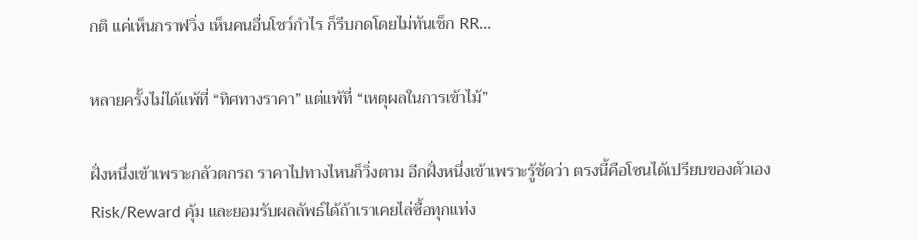กติ แค่เห็นกราฟวิ่ง เห็นคนอื่นโชว์กำไร ก็รีบกดโดยไม่ทันเช็ก RR...

หลายครั้งไม่ได้แพ้ที่ “ทิศทางราคา” แต่แพ้ที่ “เหตุผลในการเข้าไม้”

ฝั่งหนึ่งเข้าเพราะกลัวตกรถ ราคาไปทางไหนก็วิ่งตาม อีกฝั่งหนึ่งเข้าเพราะรู้ชัดว่า ตรงนี้คือโซนได้เปรียบของตัวเอง Risk/Reward คุ้ม และยอมรับผลลัพธ์ได้ถ้าเราเคยไล่ซื้อทุกแท่ง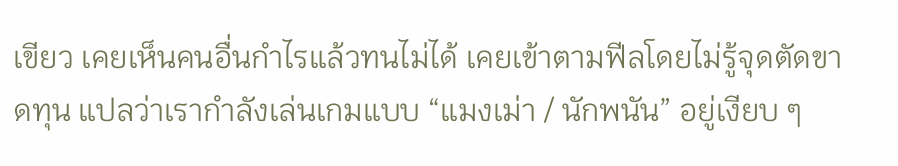เขียว เคยเห็นคนอื่นกำไรแล้วทนไม่ได้ เคยเข้าตามฟีลโดยไม่รู้จุดตัดขาดทุน แปลว่าเรากำลังเล่นเกมแบบ “แมงเม่า / นักพนัน” อยู่เงียบ ๆ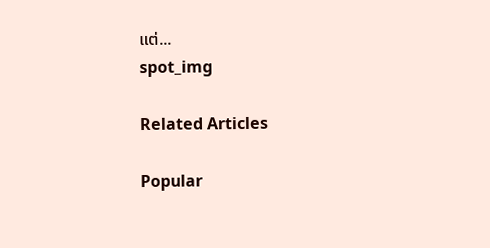แต่...
spot_img

Related Articles

Popular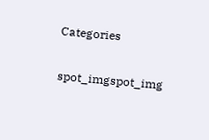Categories

spot_imgspot_img